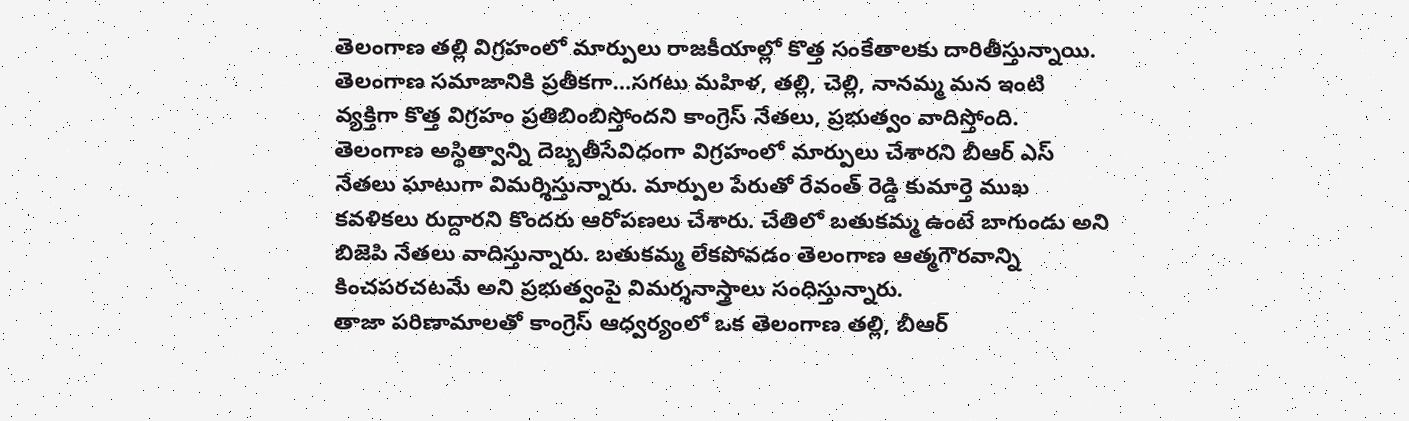తెలంగాణ తల్లి విగ్రహంలో మార్పులు రాజకీయాల్లో కొత్త సంకేతాలకు దారితీస్తున్నాయి. తెలంగాణ సమాజానికి ప్రతీకగా…సగటు మహిళ, తల్లి, చెల్లి, నానమ్మ మన ఇంటి వ్యక్తిగా కొత్త విగ్రహం ప్రతిబింబిస్తోందని కాంగ్రెస్ నేతలు, ప్రభుత్వం వాదిస్తోంది.
తెలంగాణ అస్థిత్వాన్ని దెబ్బతీసేవిధంగా విగ్రహంలో మార్పులు చేశారని బీఆర్ ఎస్ నేతలు ఘాటుగా విమర్శిస్తున్నారు. మార్పుల పేరుతో రేవంత్ రెడ్డి కుమార్తె ముఖ కవళికలు రుద్దారని కొందరు ఆరోపణలు చేశారు. చేతిలో బతుకమ్మ ఉంటే బాగుండు అని బిజెపి నేతలు వాదిస్తున్నారు. బతుకమ్మ లేకపోవడం తెలంగాణ ఆత్మగౌరవాన్ని కించపరచటమే అని ప్రభుత్వంపై విమర్శనాస్త్రాలు సంధిస్తున్నారు.
తాజా పరిణామాలతో కాంగ్రెస్ ఆధ్వర్యంలో ఒక తెలంగాణ తల్లి, బీఆర్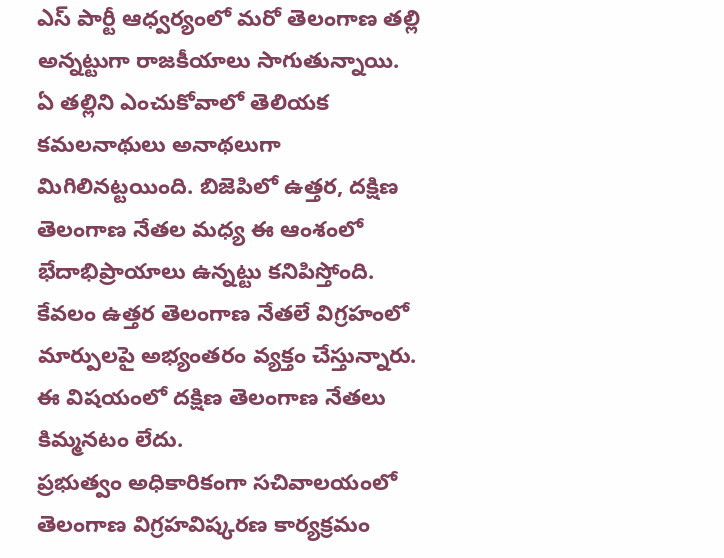ఎస్ పార్టీ ఆధ్వర్యంలో మరో తెలంగాణ తల్లి అన్నట్టుగా రాజకీయాలు సాగుతున్నాయి. ఏ తల్లిని ఎంచుకోవాలో తెలియక కమలనాథులు అనాథలుగా మిగిలినట్టయింది. బిజెపిలో ఉత్తర, దక్షిణ తెలంగాణ నేతల మధ్య ఈ ఆంశంలో భేదాభిప్రాయాలు ఉన్నట్టు కనిపిస్తోంది. కేవలం ఉత్తర తెలంగాణ నేతలే విగ్రహంలో మార్పులపై అభ్యంతరం వ్యక్తం చేస్తున్నారు. ఈ విషయంలో దక్షిణ తెలంగాణ నేతలు కిమ్మనటం లేదు.
ప్రభుత్వం అధికారికంగా సచివాలయంలో తెలంగాణ విగ్రహవిష్కరణ కార్యక్రమం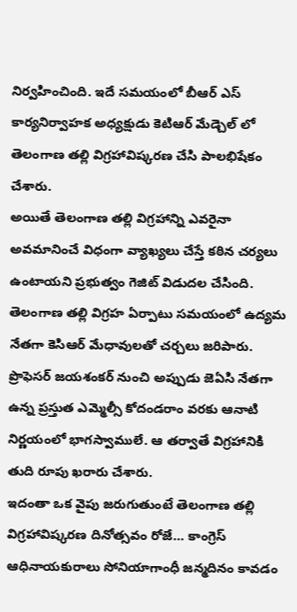నిర్వహించింది. ఇదే సమయంలో బీఆర్ ఎస్ కార్యనిర్వాహక అధ్యక్షుడు కెటిఆర్ మేడ్చెల్ లో తెలంగాణ తల్లి విగ్రహావిష్కరణ చేసి పాలభిషేకం చేశారు.
అయితే తెలంగాణ తల్లి విగ్రహాన్ని ఎవరైనా అవమానించే విధంగా వ్యాఖ్యలు చేస్తే కఠిన చర్యలు ఉంటాయని ప్రభుత్వం గెజిట్ విడుదల చేసింది.
తెలంగాణ తల్లి విగ్రహ ఏర్పాటు సమయంలో ఉద్యమ నేతగా కెసిఆర్ మేధావులతో చర్చలు జరిపారు. ప్రొఫెసర్ జయశంకర్ నుంచి అప్పుడు జెఏసి నేతగా ఉన్న ప్రస్తుత ఎమ్మెల్సీ కోదండరాం వరకు ఆనాటి నిర్ణయంలో భాగస్వాములే. ఆ తర్వాతే విగ్రహానికి తుది రూపు ఖరారు చేశారు.
ఇదంతా ఒక వైపు జరుగుతుంటే తెలంగాణ తల్లి విగ్రహావిష్కరణ దినోత్సవం రోజే… కాంగ్రెస్ ఆధినాయకురాలు సోనియాగాంధీ జన్మదినం కావడం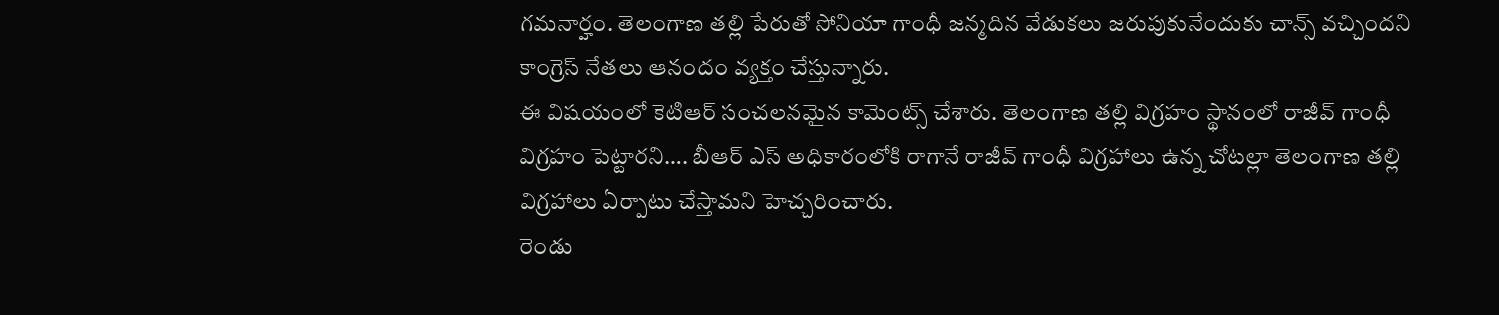గమనార్హం. తెలంగాణ తల్లి పేరుతో సోనియా గాంధీ జన్మదిన వేడుకలు జరుపుకునేందుకు చాన్స్ వచ్చిందని కాంగ్రెస్ నేతలు ఆనందం వ్యక్తం చేస్తున్నారు.
ఈ విషయంలో కెటిఆర్ సంచలనమైన కామెంట్స్ చేశారు. తెలంగాణ తల్లి విగ్రహం స్థానంలో రాజీవ్ గాంధీ విగ్రహం పెట్టారని…. బీఆర్ ఎస్ అధికారంలోకి రాగానే రాజీవ్ గాంధీ విగ్రహాలు ఉన్న చోటల్లా తెలంగాణ తల్లి విగ్రహాలు ఏర్పాటు చేస్తామని హెచ్చరించారు.
రెండు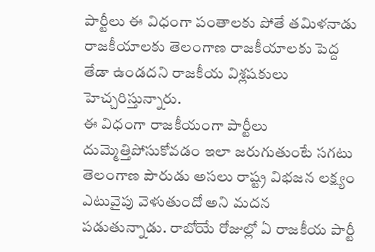పార్టీలు ఈ విధంగా పంతాలకు పోతే తమిళనాడు రాజకీయాలకు తెలంగాణ రాజకీయాలకు పెద్ద తేడా ఉండదని రాజకీయ విశ్లషకులు హెచ్చరిస్తున్నారు.
ఈ విధంగా రాజకీయంగా పార్టీలు దుమ్మెత్తిపోసుకోవడం ఇలా జరుగుతుంటే సగటు తెలంగాణ పౌరుడు అసలు రాష్ట్ర విభజన లక్ష్యం ఎటువైపు వెళుతుందో అని మదన పడుతున్నాడు. రాబోయే రోజుల్లో ఏ రాజకీయ పార్టీ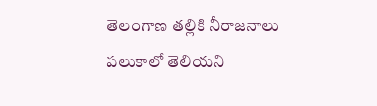తెలంగాణ తల్లికి నీరాజనాలు పలుకాలో తెలియని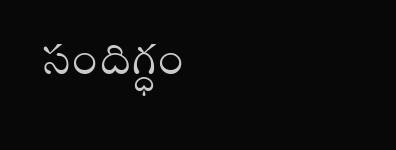సందిగ్ధం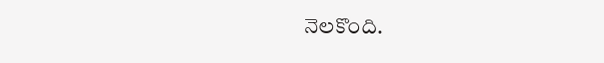నెలకొంది.